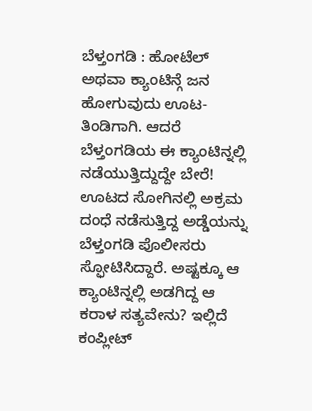ಬೆಳ್ತಂಗಡಿ : ಹೋಟೆಲ್ ಅಥವಾ ಕ್ಯಾಂಟಿನ್ಗೆ ಜನ ಹೋಗುವುದು ಊಟ-ತಿಂಡಿಗಾಗಿ. ಆದರೆ ಬೆಳ್ತಂಗಡಿಯ ಈ ಕ್ಯಾಂಟಿನ್ನಲ್ಲಿ ನಡೆಯುತ್ತಿದ್ದುದ್ದೇ ಬೇರೆ! ಊಟದ ಸೋಗಿನಲ್ಲಿ ಅಕ್ರಮ ದಂಧೆ ನಡೆಸುತ್ತಿದ್ದ ಅಡ್ಡೆಯನ್ನು ಬೆಳ್ತಂಗಡಿ ಪೊಲೀಸರು ಸ್ಫೋಟಿಸಿದ್ದಾರೆ. ಅಷ್ಟಕ್ಕೂ ಆ ಕ್ಯಾಂಟಿನ್ನಲ್ಲಿ ಅಡಗಿದ್ದ ಆ ಕರಾಳ ಸತ್ಯವೇನು? ಇಲ್ಲಿದೆ ಕಂಪ್ಲೀಟ್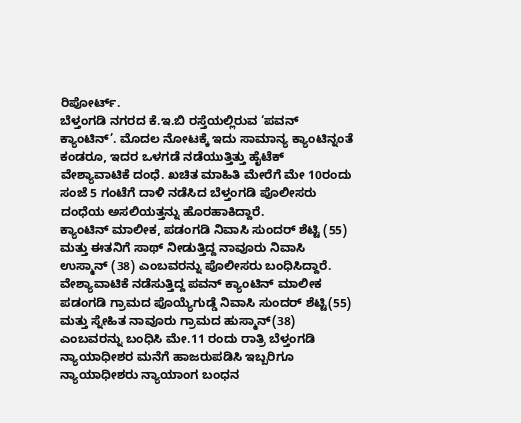ರಿಪೋರ್ಟ್.
ಬೆಳ್ತಂಗಡಿ ನಗರದ ಕೆ.ಇ.ಬಿ ರಸ್ತೆಯಲ್ಲಿರುವ ‘ಪವನ್ ಕ್ಯಾಂಟಿನ್’. ಮೊದಲ ನೋಟಕ್ಕೆ ಇದು ಸಾಮಾನ್ಯ ಕ್ಯಾಂಟಿನ್ನಂತೆ ಕಂಡರೂ, ಇದರ ಒಳಗಡೆ ನಡೆಯುತ್ತಿತ್ತು ಹೈಟೆಕ್ ವೇಶ್ಯಾವಾಟಿಕೆ ದಂಧೆ. ಖಚಿತ ಮಾಹಿತಿ ಮೇರೆಗೆ ಮೇ 10ರಂದು ಸಂಜೆ 5 ಗಂಟೆಗೆ ದಾಳಿ ನಡೆಸಿದ ಬೆಳ್ತಂಗಡಿ ಪೊಲೀಸರು ದಂಧೆಯ ಅಸಲಿಯತ್ತನ್ನು ಹೊರಹಾಕಿದ್ದಾರೆ.
ಕ್ಯಾಂಟಿನ್ ಮಾಲೀಕ, ಪಡಂಗಡಿ ನಿವಾಸಿ ಸುಂದರ್ ಶೆಟ್ಟಿ (55) ಮತ್ತು ಈತನಿಗೆ ಸಾಥ್ ನೀಡುತ್ತಿದ್ದ ನಾವೂರು ನಿವಾಸಿ ಉಸ್ಮಾನ್ (38) ಎಂಬವರನ್ನು ಪೊಲೀಸರು ಬಂಧಿಸಿದ್ದಾರೆ.
ವೇಶ್ಯಾವಾಟಿಕೆ ನಡೆಸುತ್ತಿದ್ದ ಪವನ್ ಕ್ಯಾಂಟಿನ್ ಮಾಲೀಕ ಪಡಂಗಡಿ ಗ್ರಾಮದ ಪೊಯ್ಯೆಗುಡ್ಡೆ ನಿವಾಸಿ ಸುಂದರ್ ಶೆಟ್ಟಿ(55) ಮತ್ತು ಸ್ನೇಹಿತ ನಾವೂರು ಗ್ರಾಮದ ಹುಸ್ಮಾನ್(38) ಎಂಬವರನ್ನು ಬಂಧಿಸಿ ಮೇ.11 ರಂದು ರಾತ್ರಿ ಬೆಳ್ತಂಗಡಿ ನ್ಯಾಯಾಧೀಶರ ಮನೆಗೆ ಹಾಜರುಪಡಿಸಿ ಇಬ್ಬರಿಗೂ ನ್ಯಾಯಾಧೀಶರು ನ್ಯಾಯಾಂಗ ಬಂಧನ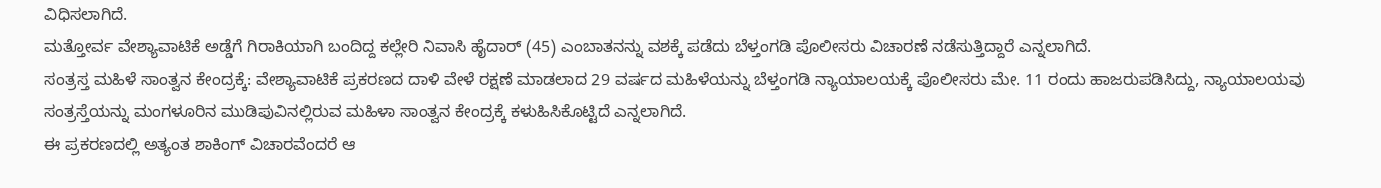ವಿಧಿಸಲಾಗಿದೆ.
ಮತ್ತೋರ್ವ ವೇಶ್ಯಾವಾಟಿಕೆ ಅಡ್ಡೆಗೆ ಗಿರಾಕಿಯಾಗಿ ಬಂದಿದ್ದ ಕಲ್ಲೇರಿ ನಿವಾಸಿ ಹೈದಾರ್ (45) ಎಂಬಾತನನ್ನು ವಶಕ್ಕೆ ಪಡೆದು ಬೆಳ್ತಂಗಡಿ ಪೊಲೀಸರು ವಿಚಾರಣೆ ನಡೆಸುತ್ತಿದ್ದಾರೆ ಎನ್ನಲಾಗಿದೆ.
ಸಂತ್ರಸ್ತ ಮಹಿಳೆ ಸಾಂತ್ವನ ಕೇಂದ್ರಕ್ಕೆ: ವೇಶ್ಯಾವಾಟಿಕೆ ಪ್ರಕರಣದ ದಾಳಿ ವೇಳೆ ರಕ್ಷಣೆ ಮಾಡಲಾದ 29 ವರ್ಷದ ಮಹಿಳೆಯನ್ನು ಬೆಳ್ತಂಗಡಿ ನ್ಯಾಯಾಲಯಕ್ಕೆ ಪೊಲೀಸರು ಮೇ. 11 ರಂದು ಹಾಜರುಪಡಿಸಿದ್ದು, ನ್ಯಾಯಾಲಯವು ಸಂತ್ರಸ್ತೆಯನ್ನು ಮಂಗಳೂರಿನ ಮುಡಿಪುವಿನಲ್ಲಿರುವ ಮಹಿಳಾ ಸಾಂತ್ವನ ಕೇಂದ್ರಕ್ಕೆ ಕಳುಹಿಸಿಕೊಟ್ಟಿದೆ ಎನ್ನಲಾಗಿದೆ.
ಈ ಪ್ರಕರಣದಲ್ಲಿ ಅತ್ಯಂತ ಶಾಕಿಂಗ್ ವಿಚಾರವೆಂದರೆ ಆ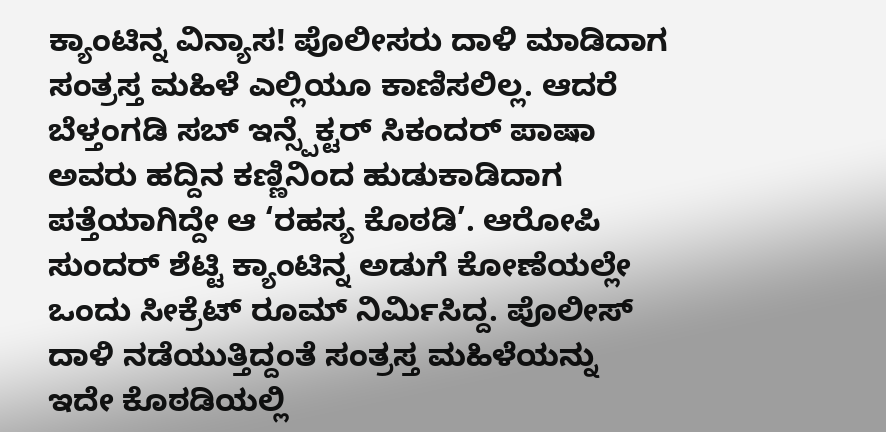ಕ್ಯಾಂಟಿನ್ನ ವಿನ್ಯಾಸ! ಪೊಲೀಸರು ದಾಳಿ ಮಾಡಿದಾಗ ಸಂತ್ರಸ್ತ ಮಹಿಳೆ ಎಲ್ಲಿಯೂ ಕಾಣಿಸಲಿಲ್ಲ. ಆದರೆ ಬೆಳ್ತಂಗಡಿ ಸಬ್ ಇನ್ಸ್ಪೆಕ್ಟರ್ ಸಿಕಂದರ್ ಪಾಷಾ ಅವರು ಹದ್ದಿನ ಕಣ್ಣಿನಿಂದ ಹುಡುಕಾಡಿದಾಗ ಪತ್ತೆಯಾಗಿದ್ದೇ ಆ ‘ರಹಸ್ಯ ಕೊಠಡಿ’. ಆರೋಪಿ ಸುಂದರ್ ಶೆಟ್ಟಿ ಕ್ಯಾಂಟಿನ್ನ ಅಡುಗೆ ಕೋಣೆಯಲ್ಲೇ ಒಂದು ಸೀಕ್ರೆಟ್ ರೂಮ್ ನಿರ್ಮಿಸಿದ್ದ. ಪೊಲೀಸ್ ದಾಳಿ ನಡೆಯುತ್ತಿದ್ದಂತೆ ಸಂತ್ರಸ್ತ ಮಹಿಳೆಯನ್ನು ಇದೇ ಕೊಠಡಿಯಲ್ಲಿ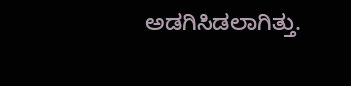ಅಡಗಿಸಿಡಲಾಗಿತ್ತು.